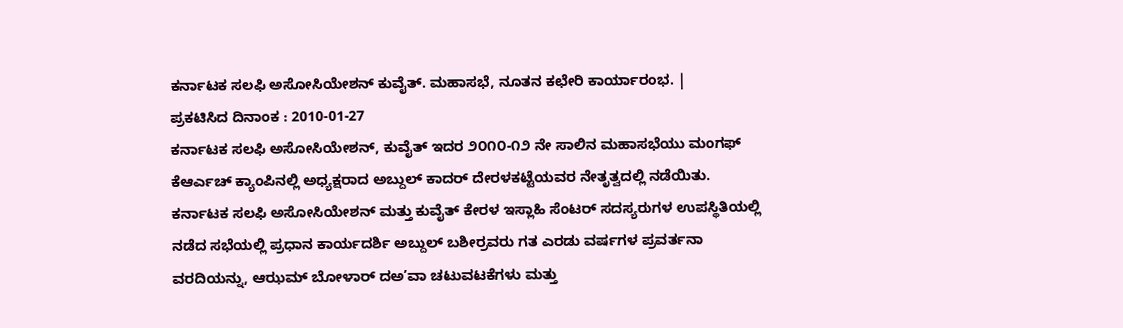ಕರ್ನಾಟಕ ಸಲಫಿ ಅಸೋಸಿಯೇಶನ್ ಕುವೈತ್. ಮಹಾಸಭೆ, ನೂತನ ಕಛೇರಿ ಕಾರ್ಯಾರಂಭ. |
ಪ್ರಕಟಿಸಿದ ದಿನಾಂಕ : 2010-01-27
ಕರ್ನಾಟಕ ಸಲಫಿ ಅಸೋಸಿಯೇಶನ್, ಕುವೈತ್ ಇದರ ೨೦೧೦-೧೨ ನೇ ಸಾಲಿನ ಮಹಾಸಭೆಯು ಮಂಗಫ್ ಕೆಆರ್ಎಚ್ ಕ್ಯಾಂಪಿನಲ್ಲಿ ಅಧ್ಯಕ್ಷರಾದ ಅಬ್ದುಲ್ ಕಾದರ್ ದೇರಳಕಟ್ಟೆಯವರ ನೇತೃತ್ವದಲ್ಲಿ ನಡೆಯಿತು.
ಕರ್ನಾಟಕ ಸಲಫಿ ಅಸೋಸಿಯೇಶನ್ ಮತ್ತು ಕುವೈತ್ ಕೇರಳ ಇಸ್ಲಾಹಿ ಸೆಂಟರ್ ಸದಸ್ಯರುಗಳ ಉಪಸ್ಥಿತಿಯಲ್ಲಿ ನಡೆದ ಸಭೆಯಲ್ಲಿ ಪ್ರಧಾನ ಕಾರ್ಯದರ್ಶಿ ಅಬ್ದುಲ್ ಬಶೀರ್ರವರು ಗತ ಎರಡು ವರ್ಷಗಳ ಪ್ರವರ್ತನಾ ವರದಿಯನ್ನು, ಆಝಮ್ ಬೋಳಾರ್ ದಅ’ವಾ ಚಟುವಟಕೆಗಳು ಮತ್ತು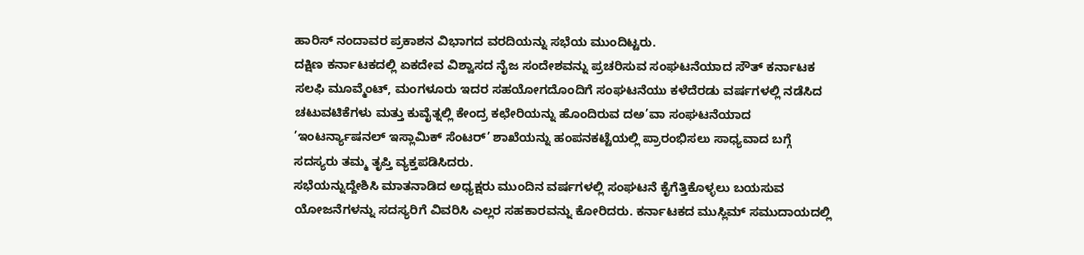ಹಾರಿಸ್ ನಂದಾವರ ಪ್ರಕಾಶನ ವಿಭಾಗದ ವರದಿಯನ್ನು ಸಭೆಯ ಮುಂದಿಟ್ಟರು.
ದಕ್ಷಿಣ ಕರ್ನಾಟಕದಲ್ಲಿ ಏಕದೇವ ವಿಶ್ವಾಸದ ನೈಜ ಸಂದೇಶವನ್ನು ಪ್ರಚರಿಸುವ ಸಂಘಟನೆಯಾದ ಸೌತ್ ಕರ್ನಾಟಕ ಸಲಫಿ ಮೂವ್ಮೆಂಟ್, ಮಂಗಳೂರು ಇದರ ಸಹಯೋಗದೊಂದಿಗೆ ಸಂಘಟನೆಯು ಕಳೆದೆರಡು ವರ್ಷಗಳಲ್ಲಿ ನಡೆಸಿದ ಚಟುವಟಿಕೆಗಳು ಮತ್ತು ಕುವೈತ್ನಲ್ಲಿ ಕೇಂದ್ರ ಕಛೇರಿಯನ್ನು ಹೊಂದಿರುವ ದಅ’ವಾ ಸಂಘಟನೆಯಾದ ’ಇಂಟರ್ನ್ಯಾಷನಲ್ ಇಸ್ಲಾಮಿಕ್ ಸೆಂಟರ್’ ಶಾಖೆಯನ್ನು ಹಂಪನಕಟ್ಟೆಯಲ್ಲಿ ಪ್ರಾರಂಭಿಸಲು ಸಾಧ್ಯವಾದ ಬಗ್ಗೆ ಸದಸ್ಯರು ತಮ್ಮ ತೃಪ್ತಿ ವ್ಯಕ್ತಪಡಿಸಿದರು.
ಸಭೆಯನ್ನುದ್ದೇಶಿಸಿ ಮಾತನಾಡಿದ ಅಧ್ಯಕ್ಷರು ಮುಂದಿನ ವರ್ಷಗಳಲ್ಲಿ ಸಂಘಟನೆ ಕೈಗೆತ್ತಿಕೊಳ್ಳಲು ಬಯಸುವ ಯೋಜನೆಗಳನ್ನು ಸದಸ್ಯರಿಗೆ ವಿವರಿಸಿ ಎಲ್ಲರ ಸಹಕಾರವನ್ನು ಕೋರಿದರು. ಕರ್ನಾಟಕದ ಮುಸ್ಲಿಮ್ ಸಮುದಾಯದಲ್ಲಿ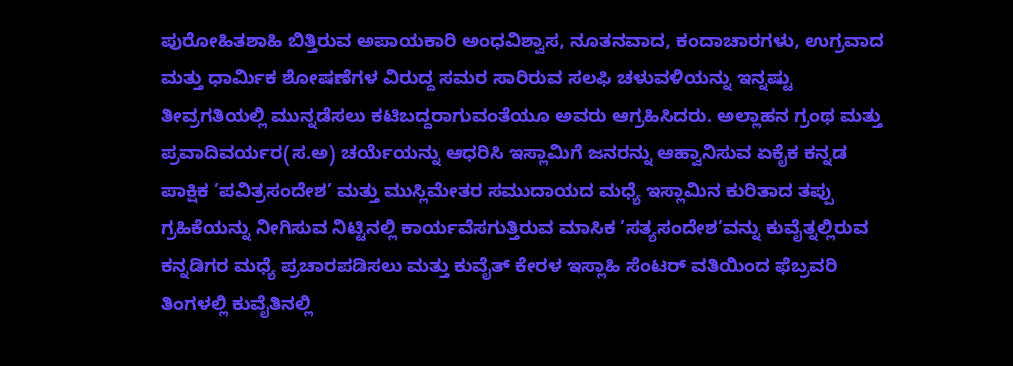ಪುರೋಹಿತಶಾಹಿ ಬಿತ್ತಿರುವ ಅಪಾಯಕಾರಿ ಅಂಧವಿಶ್ವಾಸ, ನೂತನವಾದ, ಕಂದಾಚಾರಗಳು, ಉಗ್ರವಾದ ಮತ್ತು ಧಾರ್ಮಿಕ ಶೋಷಣೆಗಳ ವಿರುದ್ದ ಸಮರ ಸಾರಿರುವ ಸಲಫಿ ಚಳುವಳಿಯನ್ನು ಇನ್ನಷ್ಟು ತೀವ್ರಗತಿಯಲ್ಲಿ ಮುನ್ನಡೆಸಲು ಕಟಿಬದ್ದರಾಗುವಂತೆಯೂ ಅವರು ಆಗ್ರಹಿಸಿದರು. ಅಲ್ಲಾಹನ ಗ್ರಂಥ ಮತ್ತು ಪ್ರವಾದಿವರ್ಯರ(ಸ.ಅ) ಚರ್ಯೆಯನ್ನು ಆಧರಿಸಿ ಇಸ್ಲಾಮಿಗೆ ಜನರನ್ನು ಆಹ್ವಾನಿಸುವ ಏಕೈಕ ಕನ್ನಡ ಪಾಕ್ಷಿಕ ’ಪವಿತ್ರಸಂದೇಶ’ ಮತ್ತು ಮುಸ್ಲಿಮೇತರ ಸಮುದಾಯದ ಮಧ್ಯೆ ಇಸ್ಲಾಮಿನ ಕುರಿತಾದ ತಪ್ಪು ಗ್ರಹಿಕೆಯನ್ನು ನೀಗಿಸುವ ನಿಟ್ಟಿನಲ್ಲಿ ಕಾರ್ಯವೆಸಗುತ್ತಿರುವ ಮಾಸಿಕ ’ಸತ್ಯಸಂದೇಶ’ವನ್ನು ಕುವೈತ್ನಲ್ಲಿರುವ ಕನ್ನಡಿಗರ ಮಧ್ಯೆ ಪ್ರಚಾರಪಡಿಸಲು ಮತ್ತು ಕುವೈತ್ ಕೇರಳ ಇಸ್ಲಾಹಿ ಸೆಂಟರ್ ವತಿಯಿಂದ ಫೆಬ್ರವರಿ ತಿಂಗಳಲ್ಲಿ ಕುವೈತಿನಲ್ಲಿ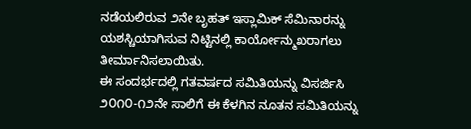ನಡೆಯಲಿರುವ ೨ನೇ ಬೃಹತ್ ಇಸ್ಲಾಮಿಕ್ ಸೆಮಿನಾರನ್ನು ಯಶಸ್ಚಿಯಾಗಿಸುವ ನಿಟ್ಟಿನಲ್ಲಿ ಕಾರ್ಯೋನ್ಮುಖರಾಗಲು ತೀರ್ಮಾನಿಸಲಾಯಿತು.
ಈ ಸಂದರ್ಭದಲ್ಲಿ ಗತವರ್ಷದ ಸಮಿತಿಯನ್ನು ವಿಸರ್ಜಿಸಿ ೨೦೧೦-೧೨ನೇ ಸಾಲಿಗೆ ಈ ಕೆಳಗಿನ ನೂತನ ಸಮಿತಿಯನ್ನು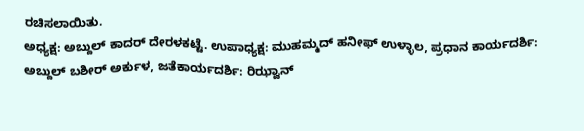ರಚಿಸಲಾಯಿತು.
ಅಧ್ಯಕ್ಷ: ಅಬ್ದುಲ್ ಕಾದರ್ ದೇರಳಕಟ್ಟೆ. ಉಪಾಧ್ಯಕ್ಷ: ಮುಹಮ್ಮದ್ ಹನೀಫ್ ಉಳ್ಳಾಲ, ಪ್ರಧಾನ ಕಾರ್ಯದರ್ಶಿ: ಅಬ್ದುಲ್ ಬಶೀರ್ ಅರ್ಕುಳ, ಜತೆಕಾರ್ಯದರ್ಶಿ: ರಿಝ್ವಾನ್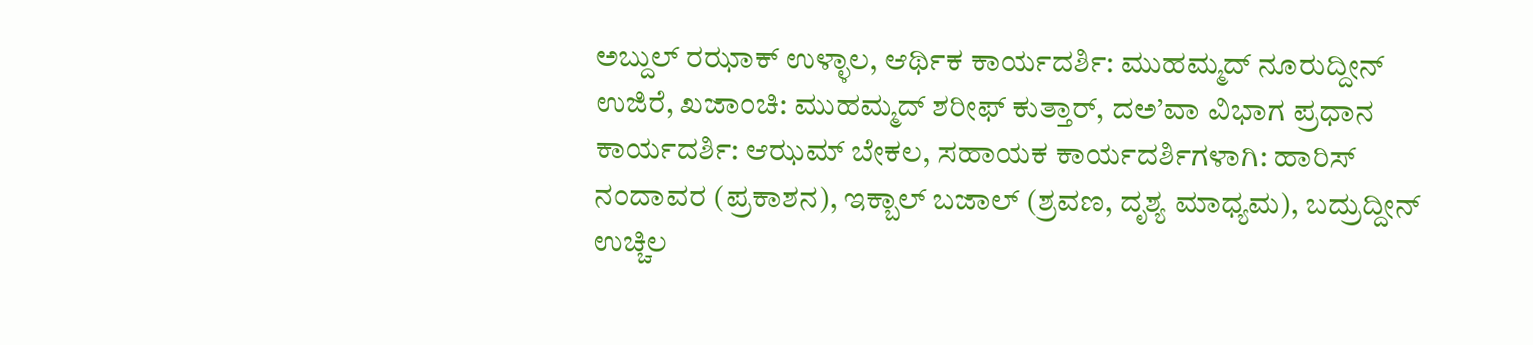ಅಬ್ದುಲ್ ರಝಾಕ್ ಉಳ್ಳಾಲ, ಆರ್ಥಿಕ ಕಾರ್ಯದರ್ಶಿ: ಮುಹಮ್ಮದ್ ನೂರುದ್ದೀನ್ ಉಜಿರೆ, ಖಜಾಂಚಿ: ಮುಹಮ್ಮದ್ ಶರೀಫ್ ಕುತ್ತಾರ್, ದಅ’ವಾ ವಿಭಾಗ ಪ್ರಧಾನ ಕಾರ್ಯದರ್ಶಿ: ಆಝಮ್ ಬೇಕಲ, ಸಹಾಯಕ ಕಾರ್ಯದರ್ಶಿಗಳಾಗಿ: ಹಾರಿಸ್ ನಂದಾವರ (ಪ್ರಕಾಶನ), ಇಕ್ಬಾಲ್ ಬಜಾಲ್ (ಶ್ರವಣ, ದೃಶ್ಯ ಮಾಧ್ಯಮ), ಬದ್ರುದ್ದೀನ್ ಉಚ್ಚಿಲ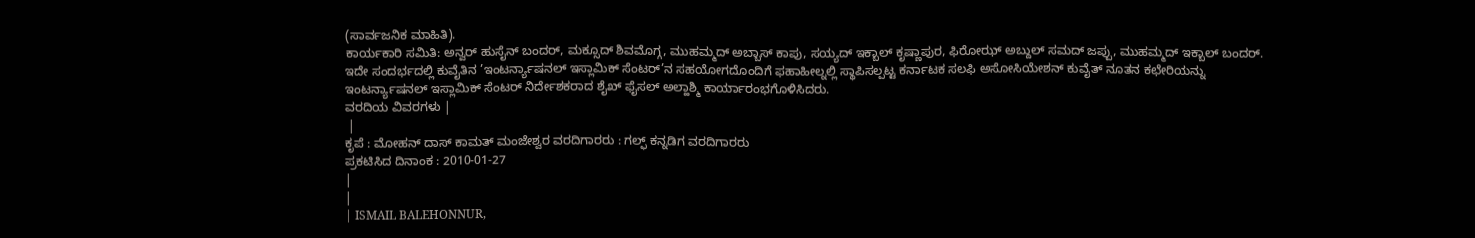(ಸಾರ್ವಜನಿಕ ಮಾಹಿತಿ).
ಕಾರ್ಯಕಾರಿ ಸಮಿತಿ: ಅನ್ವರ್ ಹುಸೈನ್ ಬಂದರ್, ಮಕ್ಸೂದ್ ಶಿವಮೊಗ್ಗ, ಮುಹಮ್ಮದ್ ಅಬ್ಬಾಸ್ ಕಾಪು, ಸಯ್ಯದ್ ಇಕ್ಬಾಲ್ ಕೃಷ್ಣಾಪುರ, ಫಿರೋಝ್ ಅಬ್ದುಲ್ ಸಮದ್ ಜಪ್ಪು, ಮುಹಮ್ಮದ್ ಇಕ್ಬಾಲ್ ಬಂದರ್.
ಇದೇ ಸಂದರ್ಭದಲ್ಲಿ ಕುವೈತಿನ ’ಇಂಟರ್ನ್ಯಾಷನಲ್ ಇಸ್ಲಾಮಿಕ್ ಸೆಂಟರ್’ನ ಸಹಯೋಗದೊಂದಿಗೆ ಫಹಾಹೀಲ್ನಲ್ಲಿ ಸ್ಥಾಪಿಸಲ್ಪಟ್ಟ ಕರ್ನಾಟಕ ಸಲಫಿ ಅಸೋಸಿಯೇಶನ್ ಕುವೈತ್ ನೂತನ ಕಛೇರಿಯನ್ನು ಇಂಟರ್ನ್ಯಾಷನಲ್ ಇಸ್ಲಾಮಿಕ್ ಸೆಂಟರ್ ನಿರ್ದೇಶಕರಾದ ಶೈಖ್ ಫೈಸಲ್ ಅಲ್ಹಾಶ್ಮಿ ಕಾರ್ಯಾರಂಭಗೊಳಿಸಿದರು.
ವರದಿಯ ವಿವರಗಳು |
 |
ಕೃಪೆ : ಮೋಹನ್ ದಾಸ್ ಕಾಮತ್ ಮಂಜೇಶ್ವರ ವರದಿಗಾರರು : ಗಲ್ಫ್ ಕನ್ನಡಿಗ ವರದಿಗಾರರು
ಪ್ರಕಟಿಸಿದ ದಿನಾಂಕ : 2010-01-27
|
|
| ISMAIL BALEHONNUR,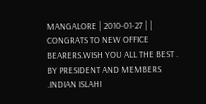MANGALORE | 2010-01-27 | | CONGRATS TO NEW OFFICE BEARERS.WISH YOU ALL THE BEST .
BY PRESIDENT AND MEMBERS .INDIAN ISLAHI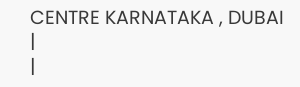CENTRE KARNATAKA , DUBAI |
|